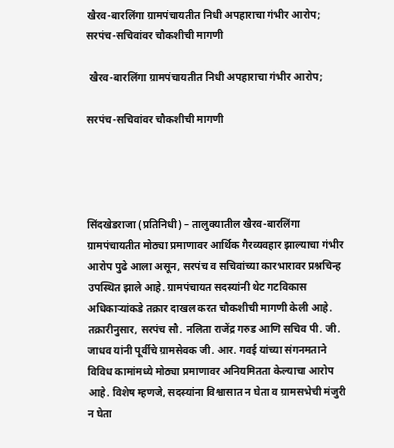खैरव-बारलिंगा ग्रामपंचायतीत निधी अपहाराचा गंभीर आरोप; सरपंच-सचिवांवर चौकशीची मागणी

 खैरव-बारलिंगा ग्रामपंचायतीत निधी अपहाराचा गंभीर आरोप;

सरपंच-सचिवांवर चौकशीची मागणी




सिंदखेडराजा (प्रतिनिधी) – तालुक्यातील खैरव-बारलिंगा ग्रामपंचायतीत मोठ्या प्रमाणावर आर्थिक गैरव्यवहार झाल्याचा गंभीर आरोप पुढे आला असून, सरपंच व सचिवांच्या कारभारावर प्रश्नचिन्ह उपस्थित झाले आहे. ग्रामपंचायत सदस्यांनी थेट गटविकास अधिकाऱ्यांकडे तक्रार दाखल करत चौकशीची मागणी केली आहे.
तक्रारीनुसार, सरपंच सौ. नलिता राजेंद्र गरुड आणि सचिव पी. जी. जाधव यांनी पूर्वीचे ग्रामसेवक जी. आर. गवई यांच्या संगनमताने विविध कामांमध्ये मोठ्या प्रमाणावर अनियमितता केल्याचा आरोप आहे. विशेष म्हणजे, सदस्यांना विश्वासात न घेता व ग्रामसभेची मंजुरी न घेता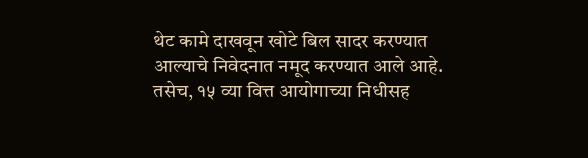थेट कामे दाखवून खोटे बिल सादर करण्यात आल्याचे निवेदनात नमूद करण्यात आले आहे.
तसेच, १५ व्या वित्त आयोगाच्या निधीसह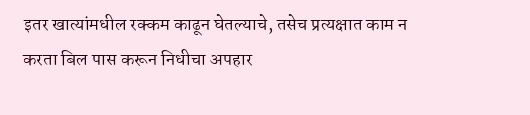इतर खात्यांमधील रक्कम काढून घेतल्याचे, तसेच प्रत्यक्षात काम न करता बिल पास करून निधीचा अपहार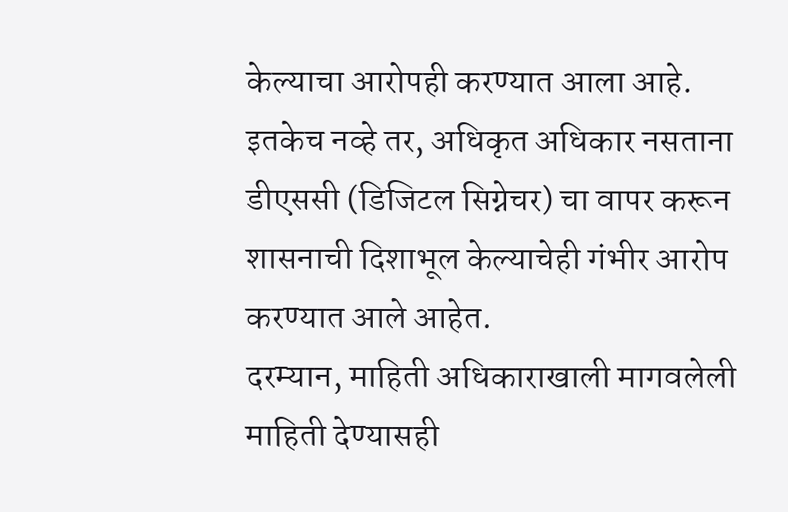केल्याचा आरोपही करण्यात आला आहे. इतकेच नव्हे तर, अधिकृत अधिकार नसताना डीएससी (डिजिटल सिग्नेचर) चा वापर करून शासनाची दिशाभूल केल्याचेही गंभीर आरोप करण्यात आले आहेत.
दरम्यान, माहिती अधिकाराखाली मागवलेली माहिती देण्यासही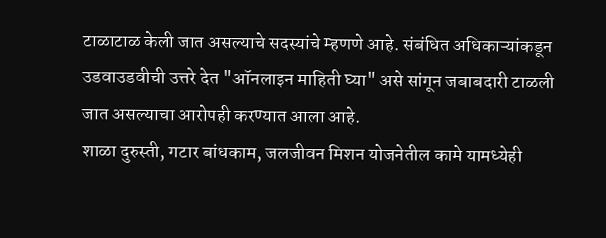टाळाटाळ केली जात असल्याचे सदस्यांचे म्हणणे आहे. संबंधित अधिकाऱ्यांकडून उडवाउडवीची उत्तरे देत "ऑनलाइन माहिती घ्या" असे सांगून जबाबदारी टाळली जात असल्याचा आरोपही करण्यात आला आहे.
शाळा दुरुस्ती, गटार बांधकाम, जलजीवन मिशन योजनेतील कामे यामध्येही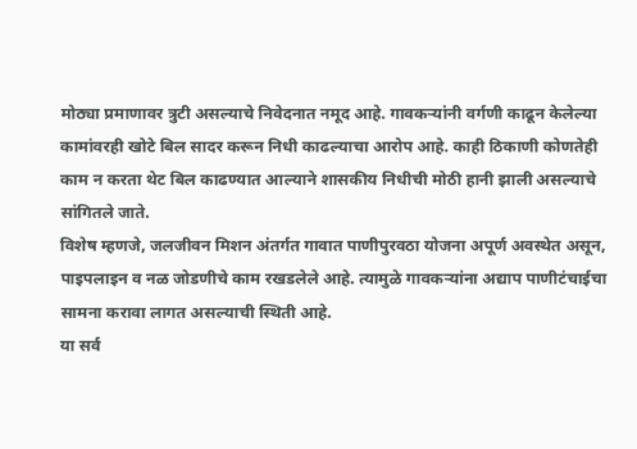मोठ्या प्रमाणावर त्रुटी असल्याचे निवेदनात नमूद आहे. गावकऱ्यांनी वर्गणी काढून केलेल्या कामांवरही खोटे बिल सादर करून निधी काढल्याचा आरोप आहे. काही ठिकाणी कोणतेही काम न करता थेट बिल काढण्यात आल्याने शासकीय निधीची मोठी हानी झाली असल्याचे सांगितले जाते.
विशेष म्हणजे, जलजीवन मिशन अंतर्गत गावात पाणीपुरवठा योजना अपूर्ण अवस्थेत असून, पाइपलाइन व नळ जोडणीचे काम रखडलेले आहे. त्यामुळे गावकऱ्यांना अद्याप पाणीटंचाईचा सामना करावा लागत असल्याची स्थिती आहे.
या सर्व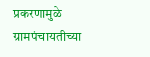प्रकरणामुळे ग्रामपंचायतीच्या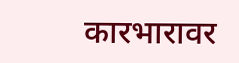कारभारावर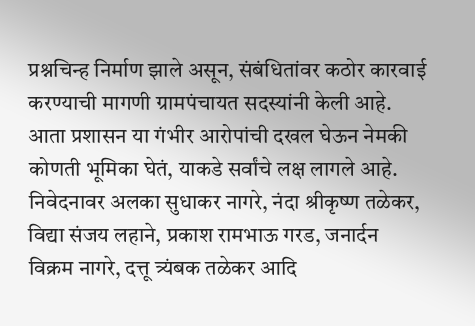प्रश्नचिन्ह निर्माण झाले असून, संबंधितांवर कठोर कारवाई करण्याची मागणी ग्रामपंचायत सदस्यांनी केली आहे. आता प्रशासन या गंभीर आरोपांची दखल घेऊन नेमकी कोणती भूमिका घेतं, याकडे सर्वांचे लक्ष लागले आहे.
निवेदनावर अलका सुधाकर नागरे, नंदा श्रीकृष्ण तळेकर, विद्या संजय लहाने, प्रकाश रामभाऊ गरड, जनार्दन विक्रम नागरे, दत्तू त्र्यंबक तळेकर आदि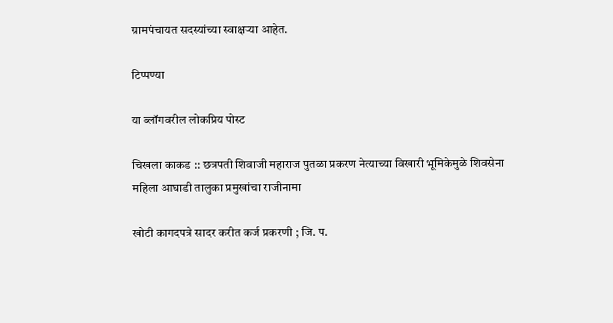ग्रामपंचायत सदस्यांच्या स्वाक्षऱ्या आहेत.

टिप्पण्या

या ब्लॉगवरील लोकप्रिय पोस्ट

चिखला काकड :: छत्रपती शिवाजी महाराज पुतळा प्रकरण नेत्याच्या विखारी भूमिकेमुळे शिवसेना महिला आघाडी तालुका प्रमुखांचा राजीनामा

खोटी कागदपत्रे सादर करीत कर्ज प्रकरणी ; जि. प.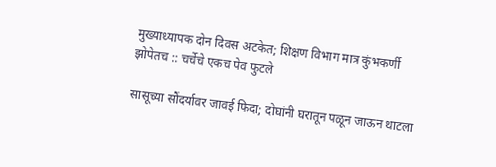मुख्याध्यापक दोन दिवस अटकेत; शिक्षण विभाग मात्र कुंभकर्णी झोपेतच :: चर्चेचे एकच पेव फुटले

सासूच्या सौंदर्यावर जावई फिदा; दोघांनी घरातून पळून जाऊन थाटला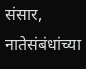संसार, नातेसंबंधांच्या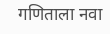गणिताला नवा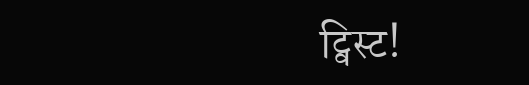ट्विस्ट!